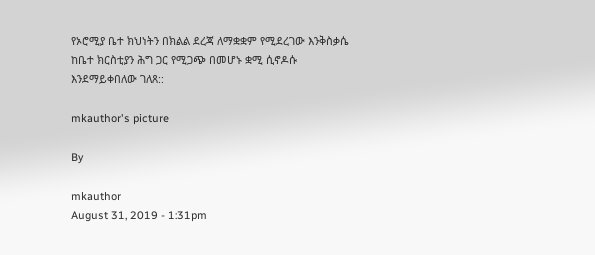የኦሮሚያ ቤተ ክህነትን በክልል ደረጃ ለማቋቋም የሚደረገው እንቅስቃሴ ከቤተ ክርስቲያን ሕግ ጋር የሚጋጭ በመሆኑ ቋሚ ሲኖዶሱ እንደማይቀበለው ገለጸ::

mkauthor's picture

By

mkauthor
August 31, 2019 - 1:31pm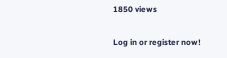1850 views

Log in or register now!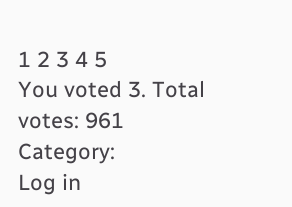1 2 3 4 5
You voted 3. Total votes: 961
Category:
Log in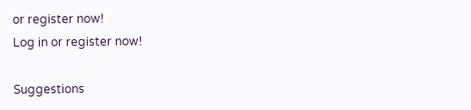or register now!
Log in or register now!

Suggestions